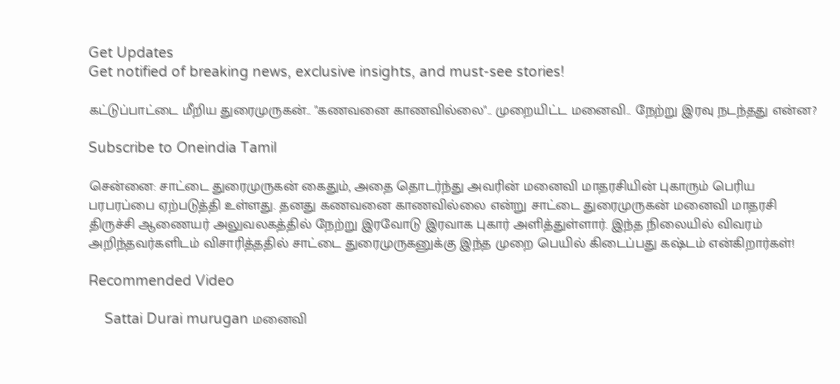Get Updates
Get notified of breaking news, exclusive insights, and must-see stories!

கட்டுப்பாட்டை மீறிய துரைமுருகன்.. "கணவனை காணவில்லை".. முறையிட்ட மனைவி.. நேற்று இரவு நடந்தது என்ன?

Subscribe to Oneindia Tamil

சென்னை: சாட்டை துரைமுருகன் கைதும், அதை தொடர்ந்து அவரின் மனைவி மாதரசியின் புகாரும் பெரிய பரபரப்பை ஏற்படுத்தி உள்ளது. தனது கணவனை காணவில்லை என்று சாட்டை துரைமுருகன் மனைவி மாதரசி திருச்சி ஆணையர் அலுவலகத்தில் நேற்று இரவோடு இரவாக புகார் அளித்துள்ளார். இந்த நிலையில் விவரம் அறிந்தவர்களிடம் விசாரித்ததில் சாட்டை துரைமுருகனுக்கு இந்த முறை பெயில் கிடைப்பது கஷ்டம் என்கிறார்கள்!

Recommended Video

    Sattai Durai murugan மனைவி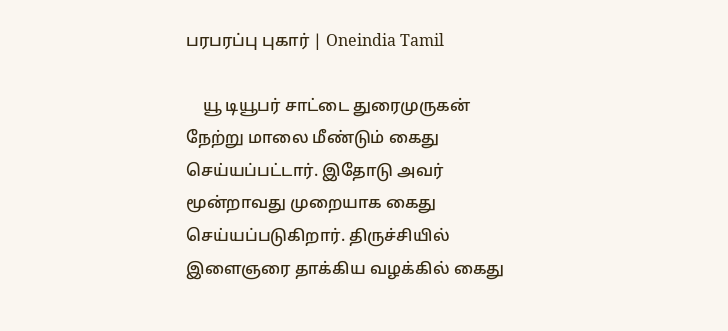பரபரப்பு புகார் | Oneindia Tamil

    யூ டியூபர் சாட்டை துரைமுருகன் நேற்று மாலை மீண்டும் கைது செய்யப்பட்டார். இதோடு அவர் மூன்றாவது முறையாக கைது செய்யப்படுகிறார். திருச்சியில் இளைஞரை தாக்கிய வழக்கில் கைது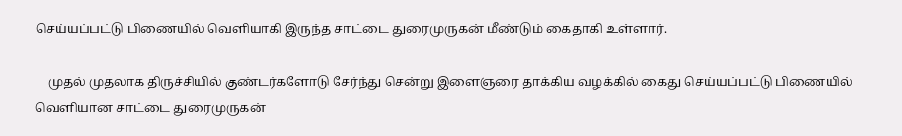செய்யப்பட்டு பிணையில் வெளியாகி இருந்த சாட்டை துரைமுருகன் மீண்டும் கைதாகி உள்ளார்.

    முதல் முதலாக திருச்சியில் குண்டர்களோடு சேர்ந்து சென்று இளைஞரை தாக்கிய வழக்கில் கைது செய்யப்பட்டு பிணையில் வெளியான சாட்டை துரைமுருகன்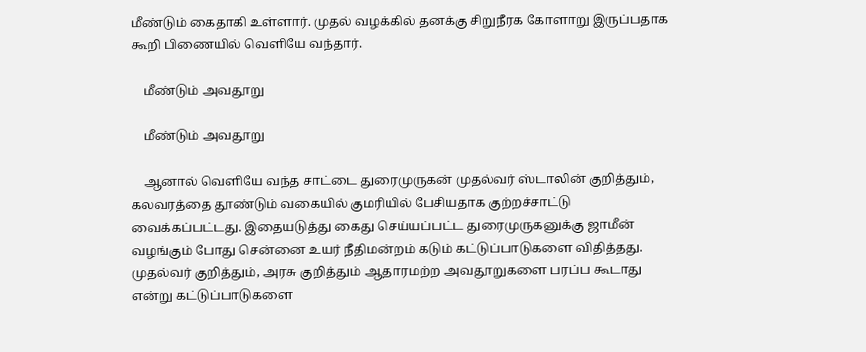மீண்டும் கைதாகி உள்ளார். முதல் வழக்கில் தனக்கு சிறுநீரக கோளாறு இருப்பதாக கூறி பிணையில் வெளியே வந்தார்.

    மீண்டும் அவதூறு

    மீண்டும் அவதூறு

    ஆனால் வெளியே வந்த சாட்டை துரைமுருகன் முதல்வர் ஸ்டாலின் குறித்தும், கலவரத்தை தூண்டும் வகையில் குமரியில் பேசியதாக குற்றச்சாட்டு வைக்கப்பட்டது. இதையடுத்து கைது செய்யப்பட்ட துரைமுருகனுக்கு ஜாமீன் வழங்கும் போது சென்னை உயர் நீதிமன்றம் கடும் கட்டுப்பாடுகளை விதித்தது. முதல்வர் குறித்தும், அரசு குறித்தும் ஆதாரமற்ற அவதூறுகளை பரப்ப கூடாது என்று கட்டுப்பாடுகளை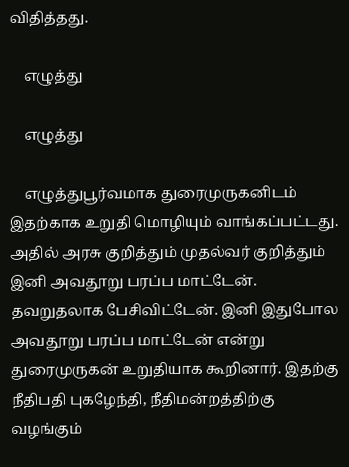விதித்தது.

    எழுத்து

    எழுத்து

    எழுத்துபூர்வமாக துரைமுருகனிடம் இதற்காக உறுதி மொழியும் வாங்கப்பட்டது. அதில் அரசு குறித்தும் முதல்வர் குறித்தும் இனி அவதூறு பரப்ப மாட்டேன். தவறுதலாக பேசிவிட்டேன். இனி இதுபோல அவதூறு பரப்ப மாட்டேன் என்று துரைமுருகன் உறுதியாக கூறினார். இதற்கு நீதிபதி புகழேந்தி, நீதிமன்றத்திற்கு வழங்கும்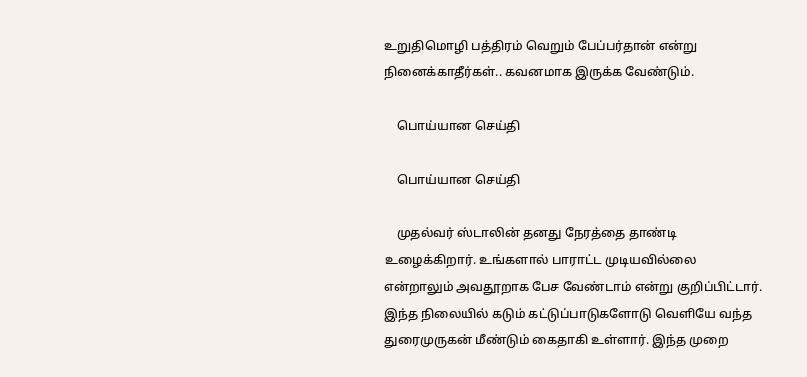உறுதிமொழி பத்திரம் வெறும் பேப்பர்தான் என்று நினைக்காதீர்கள்.. கவனமாக இருக்க வேண்டும்.

    பொய்யான செய்தி

    பொய்யான செய்தி

    முதல்வர் ஸ்டாலின் தனது நேரத்தை தாண்டி உழைக்கிறார். உங்களால் பாராட்ட முடியவில்லை என்றாலும் அவதூறாக பேச வேண்டாம் என்று குறிப்பிட்டார். இந்த நிலையில் கடும் கட்டுப்பாடுகளோடு வெளியே வந்த துரைமுருகன் மீண்டும் கைதாகி உள்ளார். இந்த முறை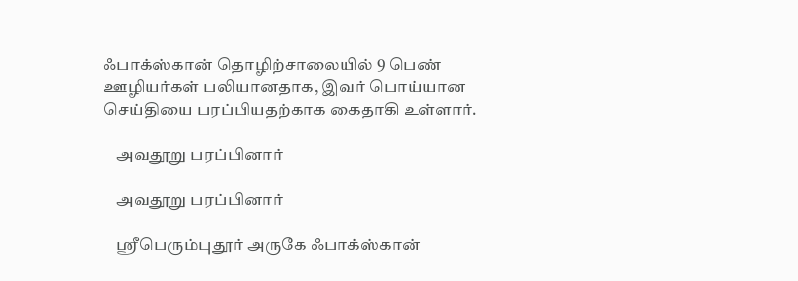ஃபாக்ஸ்கான் தொழிற்சாலையில் 9 பெண் ஊழியர்கள் பலியானதாக, இவர் பொய்யான செய்தியை பரப்பியதற்காக கைதாகி உள்ளார்.

    அவதூறு பரப்பினார்

    அவதூறு பரப்பினார்

    ஸ்ரீபெரும்புதூர் அருகே ஃபாக்ஸ்கான்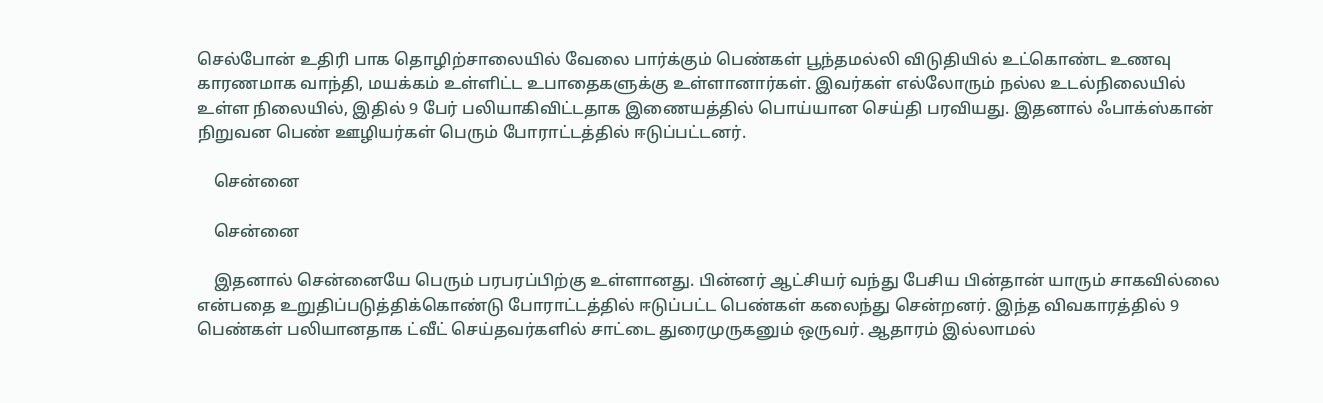செல்போன் உதிரி பாக தொழிற்சாலையில் வேலை பார்க்கும் பெண்கள் பூந்தமல்லி விடுதியில் உட்கொண்ட உணவு காரணமாக வாந்தி, மயக்கம் உள்ளிட்ட உபாதைகளுக்கு உள்ளானார்கள். இவர்கள் எல்லோரும் நல்ல உடல்நிலையில் உள்ள நிலையில், இதில் 9 பேர் பலியாகிவிட்டதாக இணையத்தில் பொய்யான செய்தி பரவியது. இதனால் ஃபாக்ஸ்கான் நிறுவன பெண் ஊழியர்கள் பெரும் போராட்டத்தில் ஈடுப்பட்டனர்.

    சென்னை

    சென்னை

    இதனால் சென்னையே பெரும் பரபரப்பிற்கு உள்ளானது. பின்னர் ஆட்சியர் வந்து பேசிய பின்தான் யாரும் சாகவில்லை என்பதை உறுதிப்படுத்திக்கொண்டு போராட்டத்தில் ஈடுப்பட்ட பெண்கள் கலைந்து சென்றனர். இந்த விவகாரத்தில் 9 பெண்கள் பலியானதாக ட்வீட் செய்தவர்களில் சாட்டை துரைமுருகனும் ஒருவர். ஆதாரம் இல்லாமல்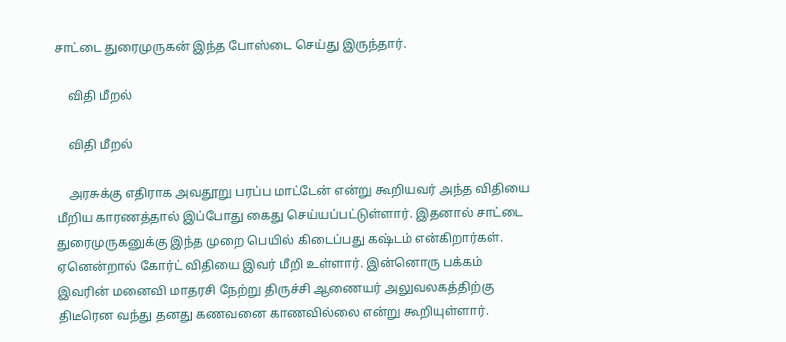சாட்டை துரைமுருகன் இந்த போஸ்டை செய்து இருந்தார்.

    விதி மீறல்

    விதி மீறல்

    அரசுக்கு எதிராக அவதூறு பரப்ப மாட்டேன் என்று கூறியவர் அந்த விதியை மீறிய காரணத்தால் இப்போது கைது செய்யப்பட்டுள்ளார். இதனால் சாட்டை துரைமுருகனுக்கு இந்த முறை பெயில் கிடைப்பது கஷ்டம் என்கிறார்கள். ஏனென்றால் கோர்ட் விதியை இவர் மீறி உள்ளார். இன்னொரு பக்கம் இவரின் மனைவி மாதரசி நேற்று திருச்சி ஆணையர் அலுவலகத்திற்கு திடீரென வந்து தனது கணவனை காணவில்லை என்று கூறியுள்ளார்.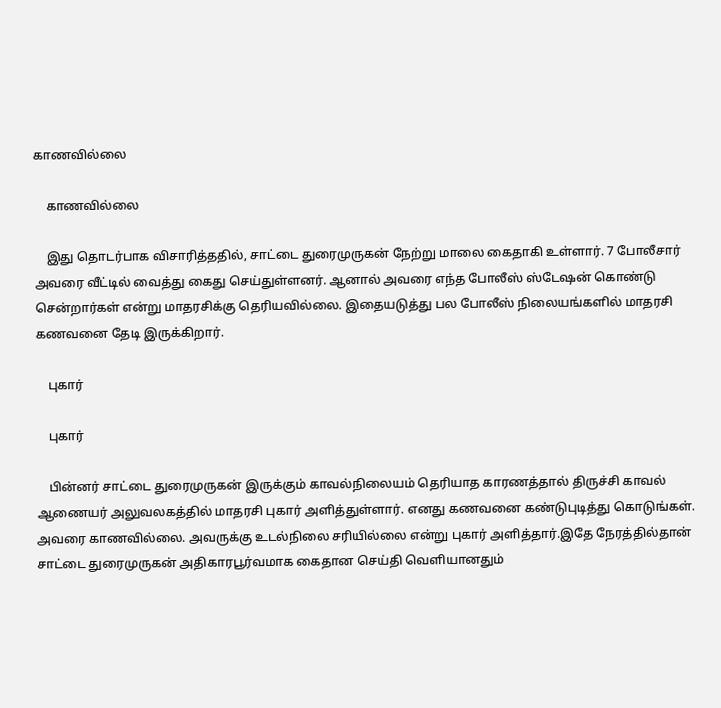காணவில்லை

    காணவில்லை

    இது தொடர்பாக விசாரித்ததில், சாட்டை துரைமுருகன் நேற்று மாலை கைதாகி உள்ளார். 7 போலீசார் அவரை வீட்டில் வைத்து கைது செய்துள்ளனர். ஆனால் அவரை எந்த போலீஸ் ஸ்டேஷன் கொண்டு சென்றார்கள் என்று மாதரசிக்கு தெரியவில்லை. இதையடுத்து பல போலீஸ் நிலையங்களில் மாதரசி கணவனை தேடி இருக்கிறார்.

    புகார்

    புகார்

    பின்னர் சாட்டை துரைமுருகன் இருக்கும் காவல்நிலையம் தெரியாத காரணத்தால் திருச்சி காவல் ஆணையர் அலுவலகத்தில் மாதரசி புகார் அளித்துள்ளார். எனது கணவனை கண்டுபுடித்து கொடுங்கள். அவரை காணவில்லை. அவருக்கு உடல்நிலை சரியில்லை என்று புகார் அளித்தார்.இதே நேரத்தில்தான் சாட்டை துரைமுருகன் அதிகாரபூர்வமாக கைதான செய்தி வெளியானதும்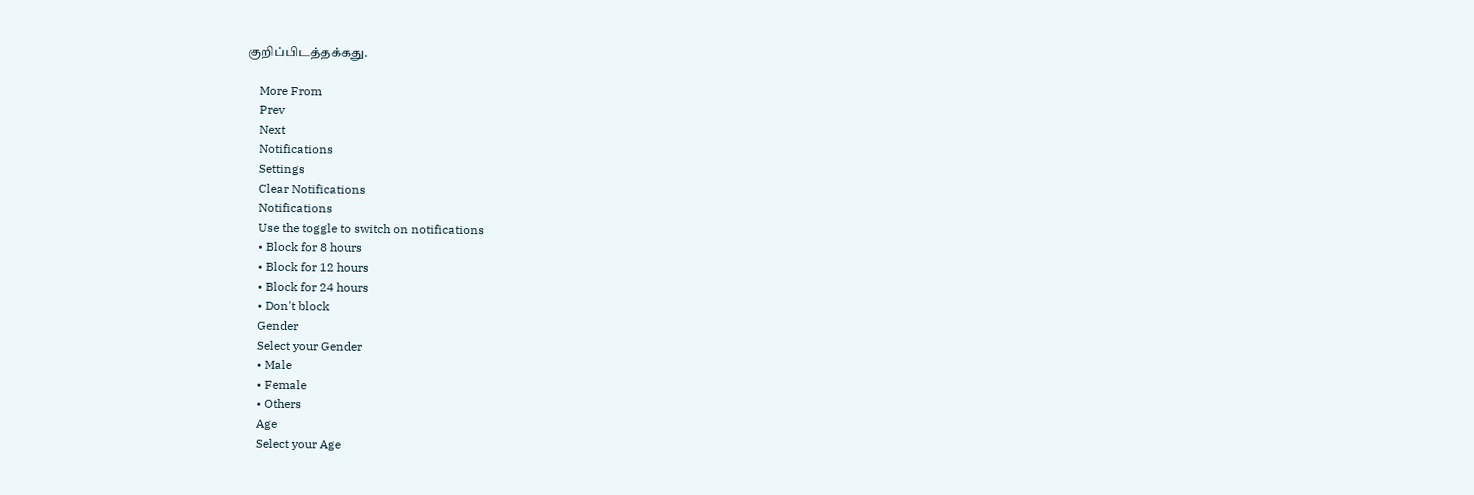குறிப்பிடத்தக்கது.

    More From
    Prev
    Next
    Notifications
    Settings
    Clear Notifications
    Notifications
    Use the toggle to switch on notifications
    • Block for 8 hours
    • Block for 12 hours
    • Block for 24 hours
    • Don't block
    Gender
    Select your Gender
    • Male
    • Female
    • Others
    Age
    Select your Age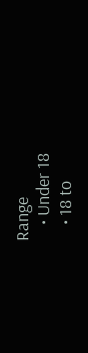Range
    • Under 18
    • 18 to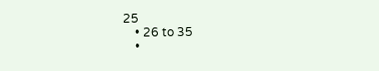25
    • 26 to 35
    •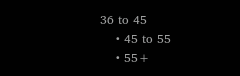36 to 45
    • 45 to 55
    • 55+